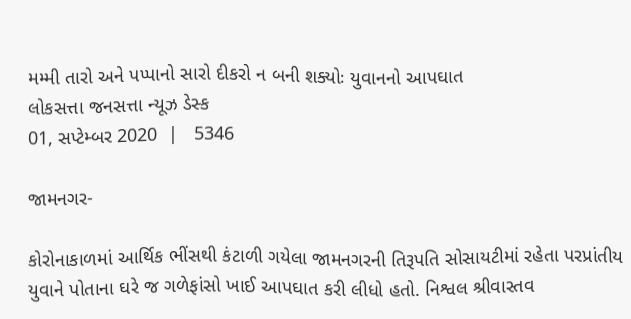મમ્મી તારો અને પપ્પાનો સારો દીકરો ન બની શક્યોઃ યુવાનનો આપઘાત
લોકસત્તા જનસત્તા ન્યૂઝ ડેસ્ક
01, સપ્ટેમ્બર 2020  |   5346

જામનગર-

કોરોનાકાળમાં આર્થિક ભીંસથી કંટાળી ગયેલા જામનગરની તિરૂપતિ સોસાયટીમાં રહેતા પરપ્રાંતીય યુવાને પોતાના ઘરે જ ગળેફાંસો ખાઈ આપઘાત કરી લીધો હતો. નિશ્વલ શ્રીવાસ્તવ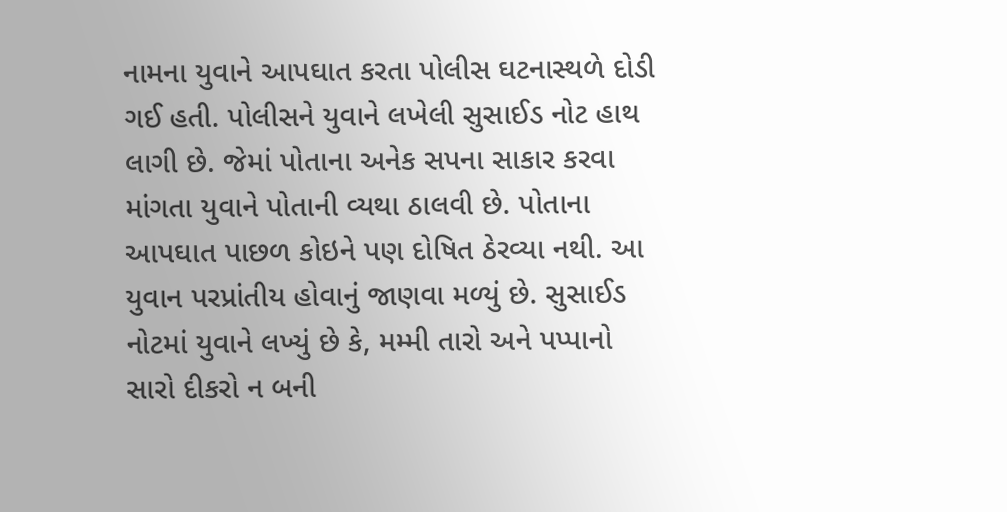નામના યુવાને આપઘાત કરતા પોલીસ ઘટનાસ્થળે દોડી ગઈ હતી. પોલીસને યુવાને લખેલી સુસાઈડ નોટ હાથ લાગી છે. જેમાં પોતાના અનેક સપના સાકાર કરવા માંગતા યુવાને પોતાની વ્યથા ઠાલવી છે. પોતાના આપઘાત પાછળ કોઇને પણ દોષિત ઠેરવ્યા નથી. આ યુવાન પરપ્રાંતીય હોવાનું જાણવા મળ્યું છે. સુસાઈડ નોટમાં યુવાને લખ્યું છે કે, મમ્મી તારો અને પપ્પાનો સારો દીકરો ન બની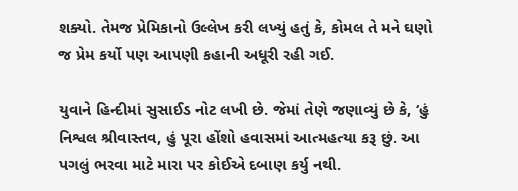શક્યો. તેમજ પ્રેમિકાનો ઉલ્લેખ કરી લખ્યું હતું કે, કોમલ તે મને ઘણો જ પ્રેમ કર્યો પણ આપણી કહાની અધૂરી રહી ગઈ.

યુવાને હિન્દીમાં સુસાઈડ નોટ લખી છે. જેમાં તેણે જણાવ્યું છે કે, ‘હું નિશ્વલ શ્રીવાસ્તવ, હું પૂરા હોંશો હવાસમાં આત્મહત્યા કરૂ છું. આ પગલું ભરવા માટે મારા પર કોઈએ દબાણ કર્યુ નથી.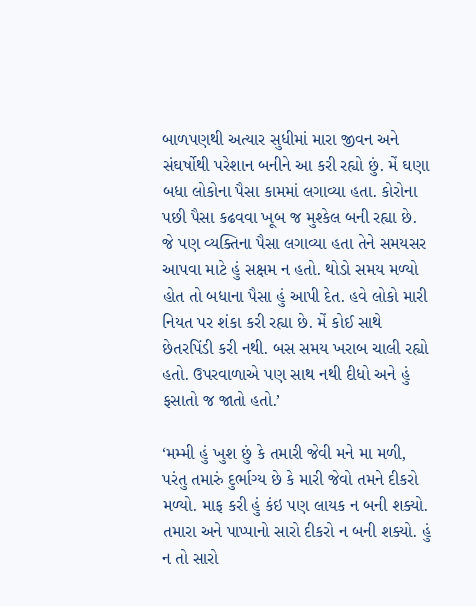બાળપણથી અત્યાર સુધીમાં મારા જીવન અને સંઘર્ષોથી પરેશાન બનીને આ કરી રહ્યો છું. મેં ઘણા બધા લોકોના પૈસા કામમાં લગાવ્યા હતા. કોરોના પછી પૈસા કઢવવા ખૂબ જ મુશ્કેલ બની રહ્યા છે. જે પણ વ્યક્તિના પૈસા લગાવ્યા હતા તેને સમયસર આપવા માટે હું સક્ષમ ન હતો. થોડો સમય મળ્યો હોત તો બધાના પૈસા હું આપી દેત. હવે લોકો મારી નિયત પર શંકા કરી રહ્યા છે. મેં કોઈ સાથે છેતરપિંડી કરી નથી. બસ સમય ખરાબ ચાલી રહ્યો હતો. ઉપરવાળાએ પણ સાથ નથી દીધો અને હું ફસાતો જ જાતો હતો.’

‘મમ્મી હું ખુશ છું કે તમારી જેવી મને મા મળી, પરંતુ તમારું દુર્ભાગ્ય છે કે મારી જેવો તમને દીકરો મળ્યો. માફ કરી હું કંઇ પણ લાયક ન બની શક્યો. તમારા અને પાપ્પાનો સારો દીકરો ન બની શક્યો. હું ન તો સારો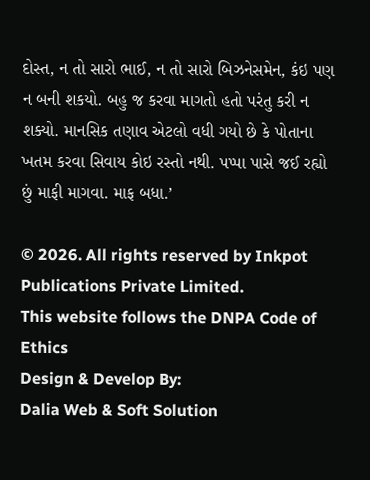દોસ્ત, ન તો સારો ભાઈ, ન તો સારો બિઝનેસમેન, કંઇ પણ ન બની શકયો. બહુ જ કરવા માગતો હતો પરંતુ કરી ન શક્યો. માનસિક તણાવ એટલો વધી ગયો છે કે પોતાના ખતમ કરવા સિવાય કોઇ રસ્તો નથી. પપ્પા પાસે જઈ રહ્યો છું માફી માગવા. માફ બધા.’

© 2026. All rights reserved by Inkpot Publications Private Limited.
This website follows the DNPA Code of Ethics
Design & Develop By:
Dalia Web & Soft Solution